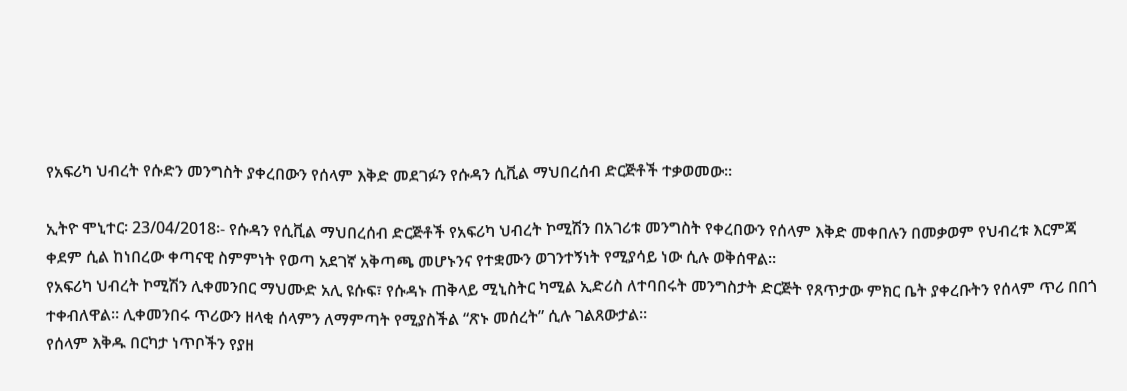የአፍሪካ ህብረት የሱድን መንግስት ያቀረበውን የሰላም እቅድ መደገፉን የሱዳን ሲቪል ማህበረሰብ ድርጅቶች ተቃወመው፡፡

ኢትዮ ሞኒተር፡ 23/04/2018፡- የሱዳን የሲቪል ማህበረሰብ ድርጅቶች የአፍሪካ ህብረት ኮሚሽን በአገሪቱ መንግስት የቀረበውን የሰላም እቅድ መቀበሉን በመቃወም የህብረቱ እርምጃ ቀደም ሲል ከነበረው ቀጣናዊ ስምምነት የወጣ አደገኛ አቅጣጫ መሆኑንና የተቋሙን ወገንተኝነት የሚያሳይ ነው ሲሉ ወቅሰዋል።
የአፍሪካ ህብረት ኮሚሽን ሊቀመንበር ማህሙድ አሊ ዩሱፍ፣ የሱዳኑ ጠቅላይ ሚኒስትር ካሚል ኢድሪስ ለተባበሩት መንግስታት ድርጅት የጸጥታው ምክር ቤት ያቀረቡትን የሰላም ጥሪ በበጎ ተቀብለዋል። ሊቀመንበሩ ጥሪውን ዘላቂ ሰላምን ለማምጣት የሚያስችል “ጽኑ መሰረት” ሲሉ ገልጸውታል።
የሰላም እቅዱ በርካታ ነጥቦችን የያዘ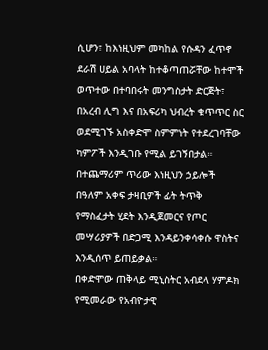ሲሆን፣ ከእነዚህም መካከል የሱዳን ፈጥኖ ደራሽ ሀይል አባላት ከተቆጣጠሯቸው ከተሞች ወጥተው በተባበሩት መንግስታት ድርጅት፣ በአረብ ሊግ እና በአፍሪካ ህብረት ቁጥጥር ስር ወደሚገኙ አስቀድሞ ስምምነት የተደረገባቸው ካምፖች እንዲገቡ የሚል ይገኝበታል።
በተጨማሪም ጥሪው እነዚህን ኃይሎች በዓለም አቀፍ ታዛቢዎች ፊት ትጥቅ የማስፈታት ሂደት እንዲጀመርና የጦር መሣሪያዎች በድጋሚ እንዳይንቀሳቀሱ ዋስትና እንዲሰጥ ይጠይቃል።
በቀድሞው ጠቅላይ ሚኒስትር አብደላ ሃምዶክ የሚመራው የአብዮታዊ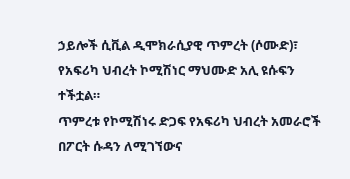ኃይሎች ሲቪል ዲሞክራሲያዊ ጥምረት (ሶሙድ)፣ የአፍሪካ ህብረት ኮሚሽነር ማህሙድ አሊ ዩሱፍን ተችቷል።
ጥምረቱ የኮሚሽነሩ ድጋፍ የአፍሪካ ህብረት አመራሮች በፖርት ሱዳን ለሚገኘውና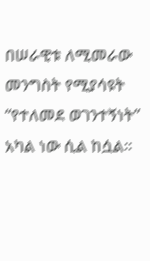በሠራዊቱ ለሚመራው መንግስት የሚያሳዩት “የተለመደ ወገንተኝነት” አካል ነው ሲል ከሷል።